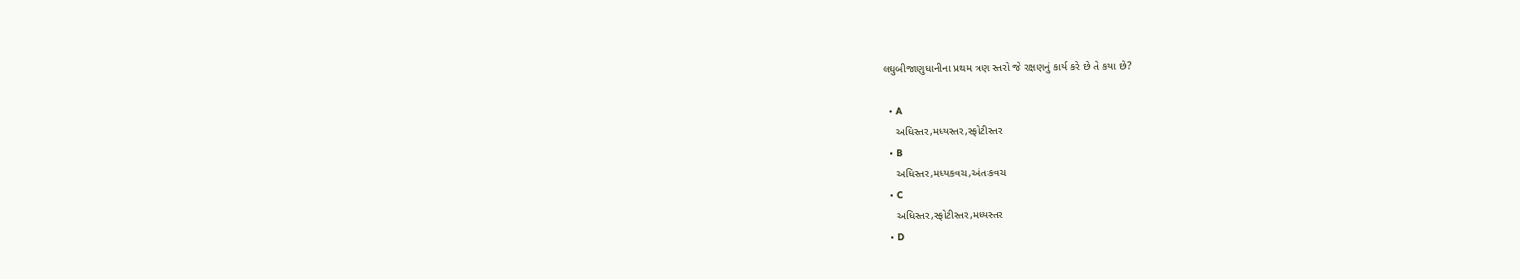લઘુબીજાણુધાનીના પ્રથમ ત્રણ સ્તરો જે રક્ષણનું કાર્ય કરે છે તે કયા છે?

  • A
    અધિસ્તર,મધ્યસ્તર,સ્ફોટીસ્તર
  • B
    અધિસ્તર,મધ્યકવચ,અંતઃકવચ
  • C
    અધિસ્તર,સ્ફોટીસ્તર,મધ્યસ્તર
  • D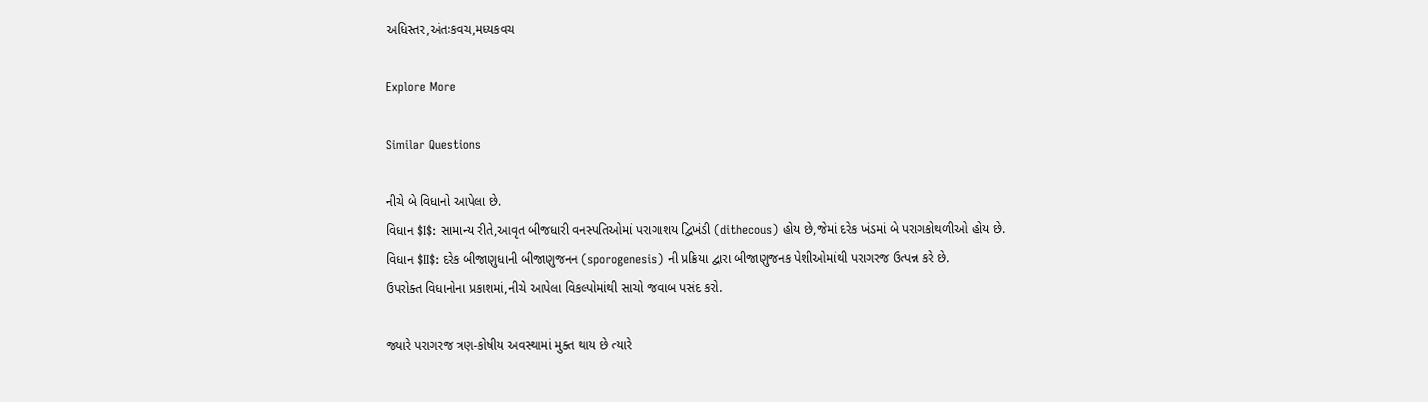અધિસ્તર,અંતઃકવચ,મધ્યકવચ

Explore More

Similar Questions

નીચે બે વિધાનો આપેલા છે.
વિધાન $I$: સામાન્ય રીતે,આવૃત બીજધારી વનસ્પતિઓમાં પરાગાશય દ્વિખંડી (dithecous) હોય છે,જેમાં દરેક ખંડમાં બે પરાગકોથળીઓ હોય છે.
વિધાન $II$: દરેક બીજાણુધાની બીજાણુજનન (sporogenesis) ની પ્રક્રિયા દ્વારા બીજાણુજનક પેશીઓમાંથી પરાગરજ ઉત્પન્ન કરે છે.
ઉપરોક્ત વિધાનોના પ્રકાશમાં,નીચે આપેલા વિકલ્પોમાંથી સાચો જવાબ પસંદ કરો.

જ્યારે પરાગરજ ત્રણ-કોષીય અવસ્થામાં મુક્ત થાય છે ત્યારે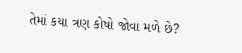તેમાં કયા ત્રણ કોષો જોવા મળે છે?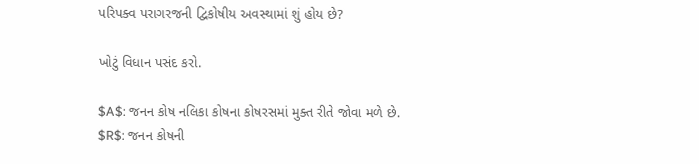પરિપક્વ પરાગરજની દ્વિકોષીય અવસ્થામાં શું હોય છે?

ખોટું વિધાન પસંદ કરો.

$A$: જનન કોષ નલિકા કોષના કોષરસમાં મુક્ત રીતે જોવા મળે છે.
$R$: જનન કોષની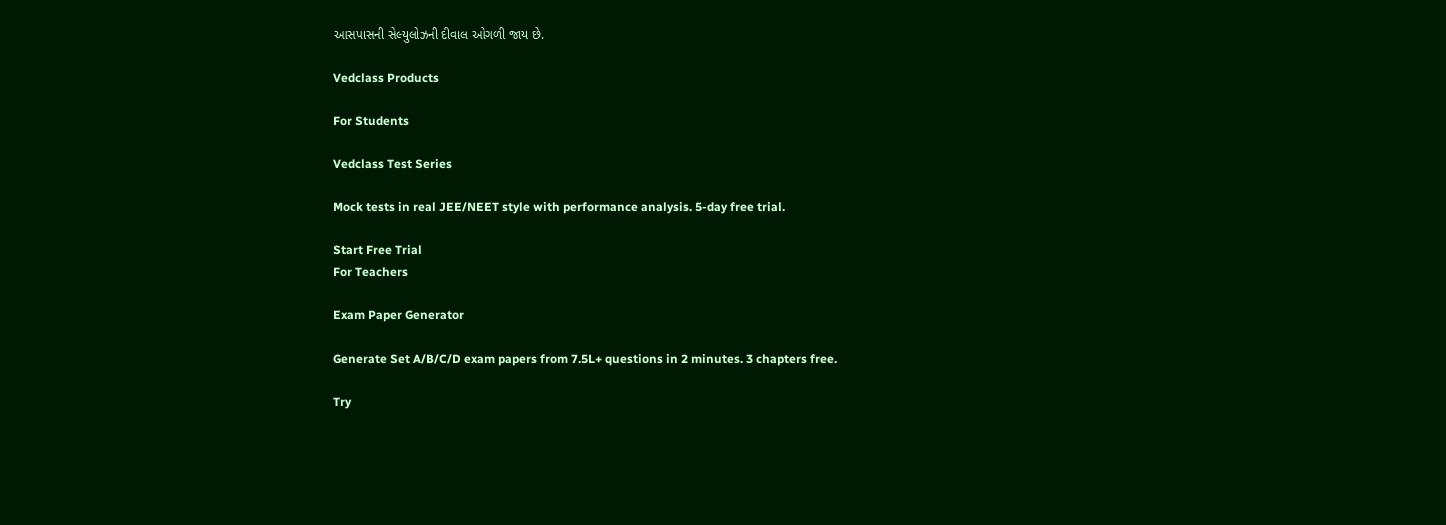આસપાસની સેલ્યુલોઝની દીવાલ ઓગળી જાય છે.

Vedclass Products

For Students

Vedclass Test Series

Mock tests in real JEE/NEET style with performance analysis. 5-day free trial.

Start Free Trial
For Teachers

Exam Paper Generator

Generate Set A/B/C/D exam papers from 7.5L+ questions in 2 minutes. 3 chapters free.

Try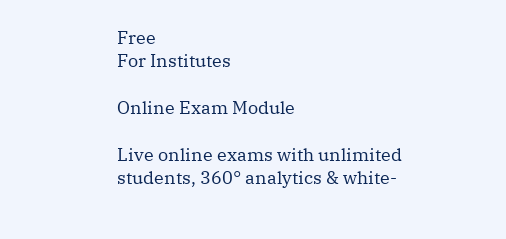Free
For Institutes

Online Exam Module

Live online exams with unlimited students, 360° analytics & white-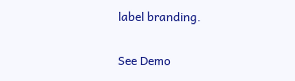label branding.

See Demo